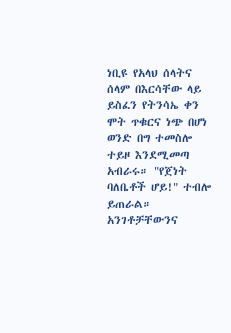ነቢዩ የአላህ ሰላትና ሰላም በእርሳቸው ላይ ይስፈን የትንሳኤ ቀን ሞት ጥቁርና ነጭ በሆነ ወንድ በግ ተመስሎ ተይዞ እንደሚመጣ አብራሩ። "የጀነት ባለቤቶች ሆይ!" ተብሎ ይጠራል። አንገቶቻቸውንና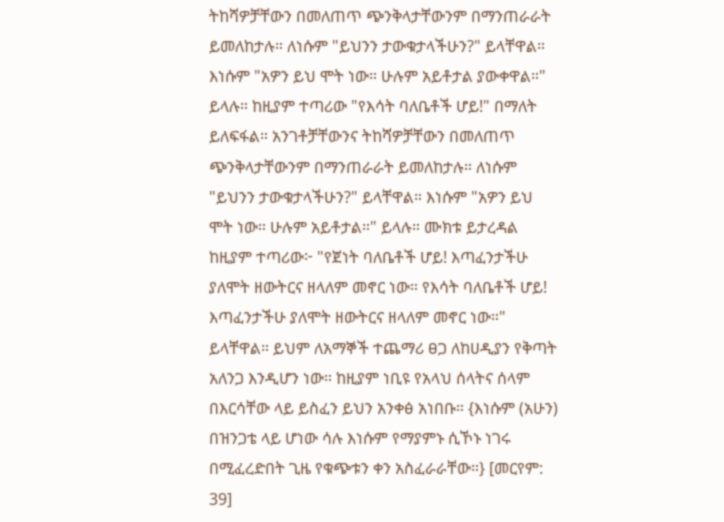ትከሻዎቻቸውን በመለጠጥ ጭንቅላታቸውንም በማንጠራራት ይመለከታሉ። ለነሱም "ይህንን ታውቁታላችሁን?" ይላቸዋል። እነሱም "አዎን ይህ ሞት ነው። ሁሉም አይቶታል ያውቀዋል።" ይላሉ። ከዚያም ተጣሪው "የእሳት ባለቤቶች ሆይ!" በማለት ይለፍፋል። አንገቶቻቸውንና ትከሻዎቻቸውን በመለጠጥ ጭንቅላታቸውንም በማንጠራራት ይመለከታሉ። ለነሱም "ይህንን ታውቁታላችሁን?" ይላቸዋል። እነሱም "አዎን ይህ ሞት ነው። ሁሉም አይቶታል።" ይላሉ። ሙክቱ ይታረዳል ከዚያም ተጣሪው፦ "የጀነት ባለቤቶች ሆይ! እጣፈንታችሁ ያለሞት ዘውትርና ዘላለም መኖር ነው። የእሳት ባለቤቶች ሆይ! እጣፈንታችሁ ያለሞት ዘውትርና ዘላለም መኖር ነው።" ይላቸዋል። ይህም ለአማኞች ተጨማሪ ፀጋ ለከሀዲያን የቅጣት አለንጋ እንዲሆን ነው። ከዚያም ነቢዩ የአላህ ሰላትና ሰላም በእርሳቸው ላይ ይስፈን ይህን አንቀፅ አነበቡ። {እነሱም (አሁን) በዝንጋቴ ላይ ሆነው ሳሉ እነሱም የማያምኑ ሲኾኑ ነገሩ በሚፈረድበት ጊዜ የቁጭቱን ቀን አስፈራራቸው።} [መርየም: 39]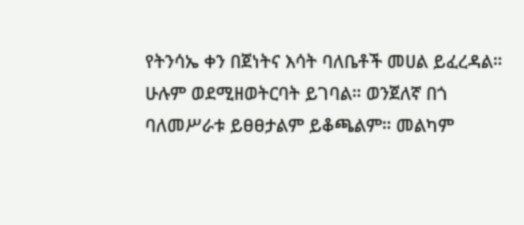የትንሳኤ ቀን በጀነትና እሳት ባለቤቶች መሀል ይፈረዳል። ሁሉም ወደሚዘወትርባት ይገባል። ወንጀለኛ በጎ ባለመሥራቱ ይፀፀታልም ይቆጫልም። መልካም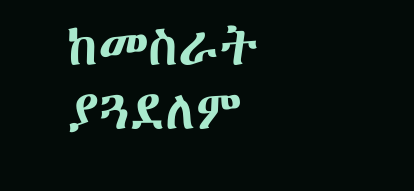ከመስራት ያጓደለም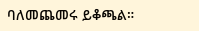ባለመጨመሩ ይቆጫል።